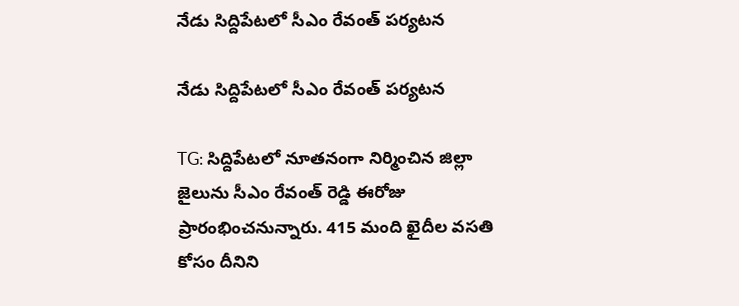నేడు సిద్దిపేటలో సీఎం రేవంత్ పర్యటన

నేడు సిద్దిపేటలో సీఎం రేవంత్ పర్యటన

TG: సిద్దిపేటలో నూతనంగా నిర్మించిన జిల్లా జైలును సీఎం రేవంత్ రెడ్డి ఈరోజు ప్రారంభించనున్నారు. 415 మంది ఖైదీల వసతి కోసం దీనిని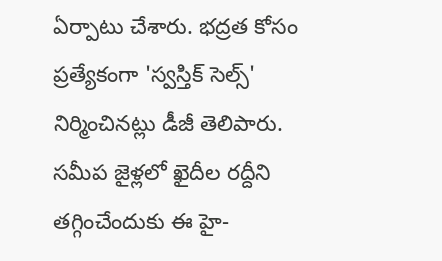ఏర్పాటు చేశారు. భద్రత కోసం ప్రత్యేకంగా 'స్వస్తిక్ సెల్స్' నిర్మించినట్లు డీజీ తెలిపారు. సమీప జైళ్లలో ఖైదీల రద్దీని తగ్గించేందుకు ఈ హై-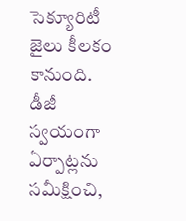సెక్యూరిటీ జైలు కీలకం కానుంది. డీజీ స్వయంగా ఏర్పాట్లను సమీక్షించి,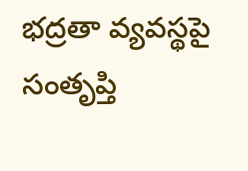భద్రతా వ్యవస్థపై సంతృప్తి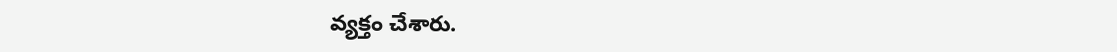వ్యక్తం చేశారు.